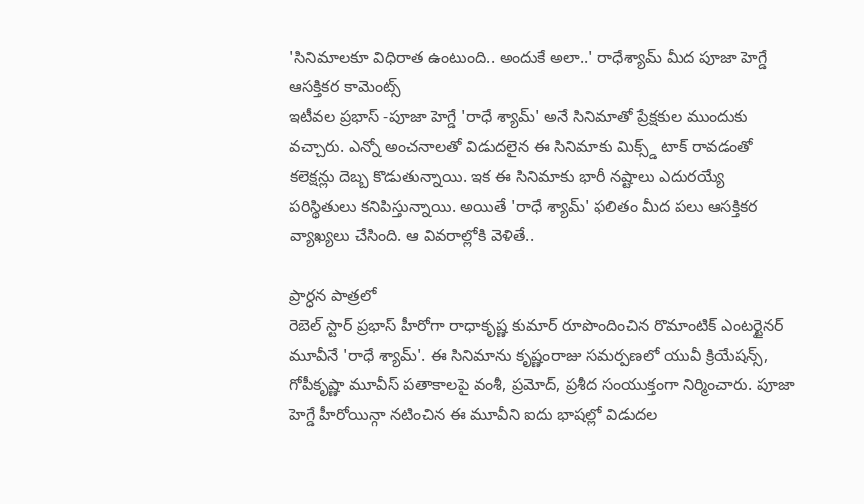'సినిమాలకూ విధిరాత ఉంటుంది.. అందుకే అలా..' రాధేశ్యామ్ మీద పూజా హెగ్డే ఆసక్తికర కామెంట్స్
ఇటీవల ప్రభాస్ -పూజా హెగ్డే 'రాధే శ్యామ్' అనే సినిమాతో ప్రేక్షకుల ముందుకు వచ్చారు. ఎన్నో అంచనాలతో విడుదలైన ఈ సినిమాకు మిక్స్డ్ టాక్ రావడంతో కలెక్షన్లు దెబ్బ కొడుతున్నాయి. ఇక ఈ సినిమాకు భారీ నష్టాలు ఎదురయ్యే పరిస్థితులు కనిపిస్తున్నాయి. అయితే 'రాధే శ్యామ్' ఫలితం మీద పలు ఆసక్తికర వ్యాఖ్యలు చేసింది. ఆ వివరాల్లోకి వెళితే..

ప్రార్ధన పాత్రలో
రెబెల్ స్టార్ ప్రభాస్ హీరోగా రాధాకృష్ణ కుమార్ రూపొందించిన రొమాంటిక్ ఎంటర్టైనర్ మూవీనే 'రాధే శ్యామ్'. ఈ సినిమాను కృష్ణంరాజు సమర్పణలో యువీ క్రియేషన్స్, గోపీకృష్ణా మూవీస్ పతాకాలపై వంశీ, ప్రమోద్, ప్రశీద సంయుక్తంగా నిర్మించారు. పూజా హెగ్డే హీరోయిన్గా నటించిన ఈ మూవీని ఐదు భాషల్లో విడుదల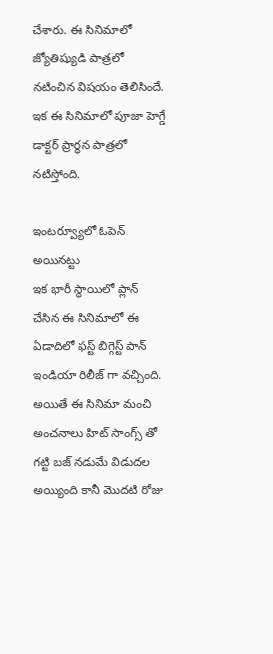చేశారు. ఈ సినిమాలో జ్యోతిష్యుడి పాత్రలో నటించిన విషయం తెలిసిందే. ఇక ఈ సినిమాలో పూజా హెగ్డే డాక్టర్ ప్రార్ధన పాత్రలో నటిస్తోంది.

ఇంటర్వ్యూలో ఓపెన్ అయినట్టు
ఇక భారీ స్థాయిలో ప్లాన్ చేసిన ఈ సినిమాలో ఈ ఏడాదిలో ఫస్ట్ బిగ్గెస్ట్ పాన్ ఇండియా రిలీజ్ గా వచ్చింది. అయితే ఈ సినిమా మంచి అంచనాలు హిట్ సాంగ్స్ తో గట్టి బజ్ నడుమే విడుదల అయ్యింది కానీ మొదటి రోజు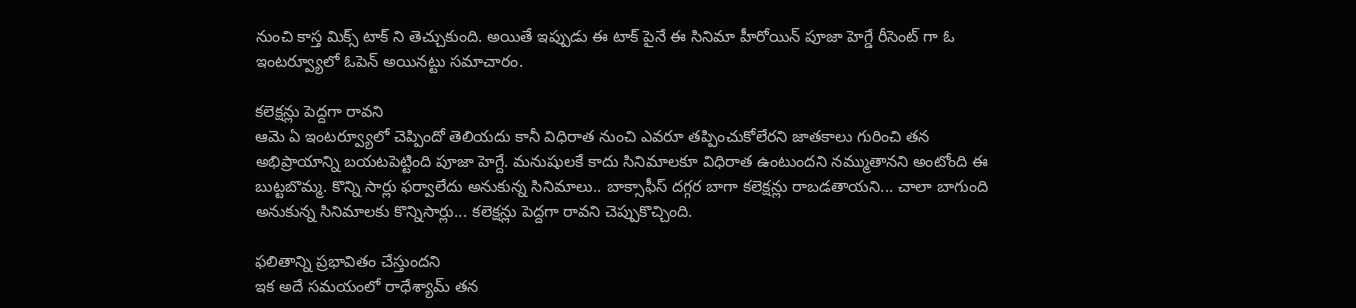నుంచి కాస్త మిక్స్ టాక్ ని తెచ్చుకుంది. అయితే ఇప్పుడు ఈ టాక్ పైనే ఈ సినిమా హీరోయిన్ పూజా హెగ్డే రీసెంట్ గా ఓ ఇంటర్వ్యూలో ఓపెన్ అయినట్టు సమాచారం.

కలెక్షన్లు పెద్దగా రావని
ఆమె ఏ ఇంటర్వ్యూలో చెప్పిందో తెలియదు కానీ విధిరాత నుంచి ఎవరూ తప్పించుకోలేరని జాతకాలు గురించి తన అభిప్రాయాన్ని బయటపెట్టింది పూజా హెగ్దే. మనుషులకే కాదు సినిమాలకూ విధిరాత ఉంటుందని నమ్ముతానని అంటోంది ఈ బుట్టబొమ్మ. కొన్ని సార్లు ఫర్వాలేదు అనుకున్న సినిమాలు.. బాక్సాఫీస్ దగ్గర బాగా కలెక్షన్లు రాబడతాయని... చాలా బాగుంది అనుకున్న సినిమాలకు కొన్నిసార్లు... కలెక్షన్లు పెద్దగా రావని చెప్పుకొచ్చింది.

ఫలితాన్ని ప్రభావితం చేస్తుందని
ఇక అదే సమయంలో రాధేశ్యామ్ తన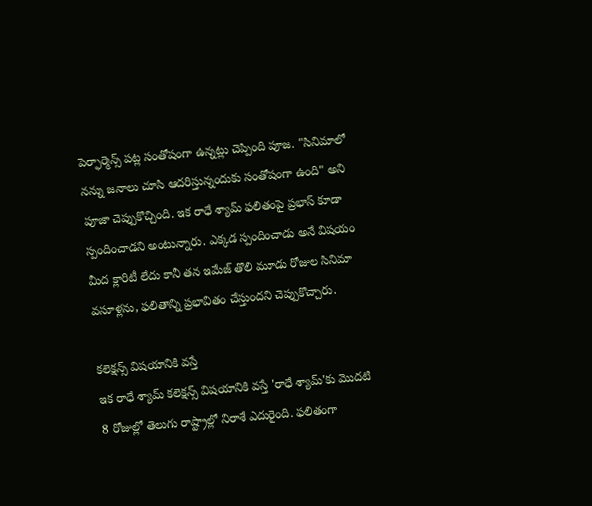పెర్ఫార్మెన్స్ పట్ల సంతోషంగా ఉన్నట్లు చెప్పింది పూజ. "సినిమాలో నన్ను జనాలు చూసి ఆదరిస్తున్నందుకు సంతోషంగా ఉంది" అని పూజా చెప్పుకొచ్చింది. ఇక రాధే శ్యామ్ ఫలితంపై ప్రభాస్ కూడా స్పందించాడని అంటున్నారు. ఎక్కడ స్పందించాడు అనే విషయం మీద క్లారిటీ లేదు కానీ తన ఇమేజ్ తొలి మూడు రోజుల సినిమా వసూళ్లను, ఫలితాన్ని ప్రభావితం చేస్తుందని చెప్పుకొచ్చారు.

కలెక్షన్స్ విషయానికి వస్తే
ఇక రాధే శ్యామ్ కలెక్షన్స్ విషయానికి వస్తే 'రాధే శ్యామ్'కు మొదటి 8 రోజుల్లో తెలుగు రాష్ట్రాల్లో నిరాశే ఎదురైంది. ఫలితంగా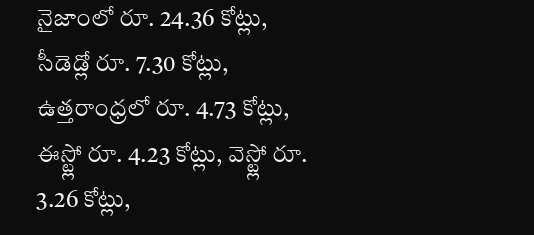నైజాంలో రూ. 24.36 కోట్లు, సీడెడ్లో రూ. 7.30 కోట్లు, ఉత్తరాంధ్రలో రూ. 4.73 కోట్లు, ఈస్ట్లో రూ. 4.23 కోట్లు, వెస్ట్లో రూ. 3.26 కోట్లు,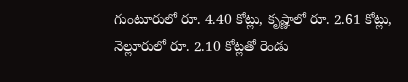గుంటూరులో రూ. 4.40 కోట్లు, కృష్ణాలో రూ. 2.61 కోట్లు, నెల్లూరులో రూ. 2.10 కోట్లతో రెండు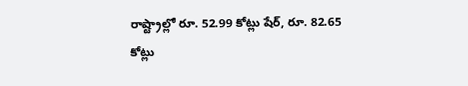రాష్ట్రాల్లో రూ. 52.99 కోట్లు షేర్, రూ. 82.65 కోట్లు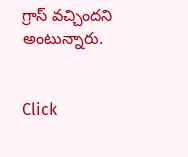గ్రాస్ వచ్చిందని అంటున్నారు.


Click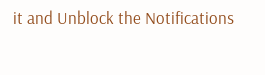it and Unblock the Notifications